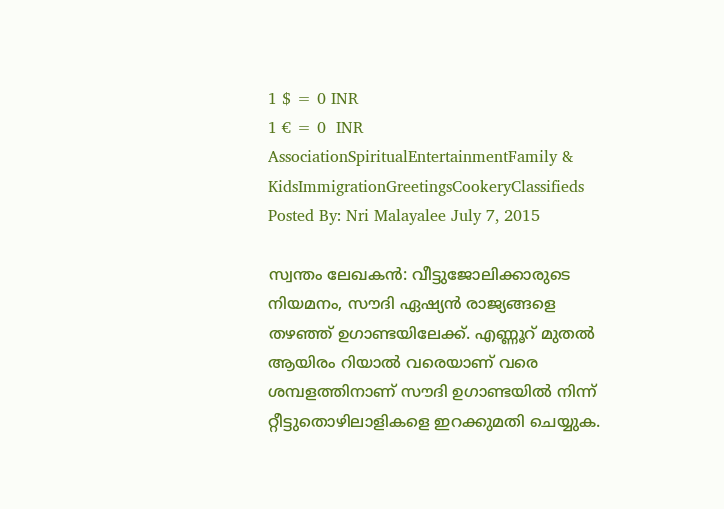1 $ = 0 INR
1 € = 0  INR
AssociationSpiritualEntertainmentFamily & KidsImmigrationGreetingsCookeryClassifieds
Posted By: Nri Malayalee July 7, 2015

സ്വന്തം ലേഖകന്‍: വീട്ടുജോലിക്കാരുടെ നിയമനം, സൗദി ഏഷ്യന്‍ രാജ്യങ്ങളെ തഴഞ്ഞ് ഉഗാണ്ടയിലേക്ക്. എണ്ണൂറ് മുതല്‍ ആയിരം റിയാല്‍ വരെയാണ് വരെ ശമ്പളത്തിനാണ് സൗദി ഉഗാണ്ടയില്‍ നിന്ന് റ്റീട്ടുതൊഴിലാളികളെ ഇറക്കുമതി ചെയ്യുക.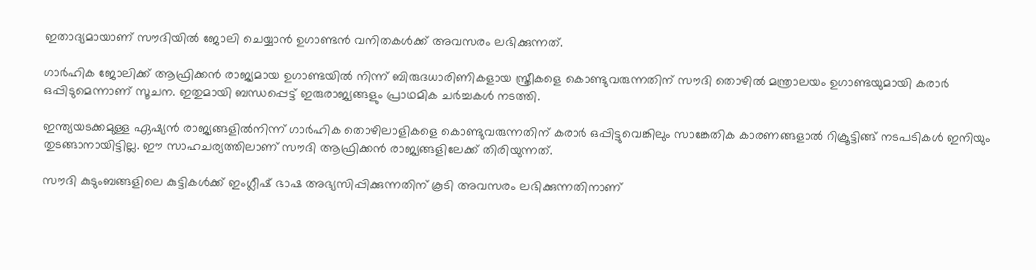ഇതാദ്യമായാണ് സൗദിയില്‍ ജോലി ചെയ്യാന്‍ ഉഗാണ്ടന്‍ വനിതകള്‍ക്ക് അവസരം ലഭിക്കുന്നത്.

ഗാര്‍ഹിക ജോലിക്ക് ആഫ്രിക്കന്‍ രാജ്യമായ ഉഗാണ്ടയില്‍ നിന്ന് ബിരുദധാരിണികളായ സ്ത്രീകളെ കൊണ്ടുവരുന്നതിന് സൗദി തൊഴില്‍ മന്ത്രാലയം ഉഗാണ്ടയുമായി കരാര്‍ ഒപ്പിടുമെന്നാണ് സൂചന. ഇതുമായി ബന്ധപ്പെട്ട് ഇരുരാജ്യങ്ങളും പ്രാഥമിക ചര്‍ച്ചകള്‍ നടത്തി.

ഇന്ത്യയടക്കമുള്ള ഏഷ്യന്‍ രാജ്യങ്ങളില്‍നിന്ന് ഗാര്‍ഹിക തൊഴിലാളികളെ കൊണ്ടുവരുന്നതിന് കരാര്‍ ഒപ്പിട്ടുവെങ്കിലും സാങ്കേതിക കാരണങ്ങളാല്‍ റിക്രൂട്ടിങ്ങ് നടപടികള്‍ ഇനിയും തുടങ്ങാനായിട്ടില്ല. ഈ സാഹചര്യത്തിലാണ് സൗദി ആഫ്രിക്കന്‍ രാജ്യങ്ങളിലേക്ക് തിരിയുന്നത്.

സൗദി കുടുംബങ്ങളിലെ കുട്ടികള്‍ക്ക് ഇംഗ്ലീഷ് ഭാഷ അഭ്യസിപ്പിക്കുന്നതിന് കൂടി അവസരം ലഭിക്കുന്നതിനാണ്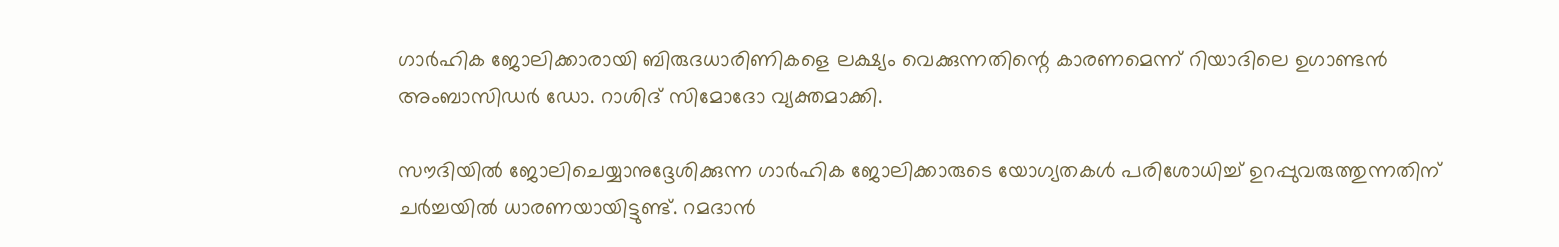ഗാര്‍ഹിക ജോലിക്കാരായി ബിരുദധാരിണികളെ ലക്ഷ്യം വെക്കുന്നതിന്റെ കാരണമെന്ന് റിയാദിലെ ഉഗാണ്ടന്‍ അംബാസിഡര്‍ ഡോ. റാശിദ് സിമോദോ വ്യക്തമാക്കി.

സൗദിയില്‍ ജോലിചെയ്യാനുദ്ദേശിക്കുന്ന ഗാര്‍ഹിക ജോലിക്കാരുടെ യോഗ്യതകള്‍ പരിശോധിച്ച് ഉറപ്പുവരുത്തുന്നതിന് ചര്‍ച്ചയില്‍ ധാരണയായിട്ടുണ്ട്. റമദാന്‍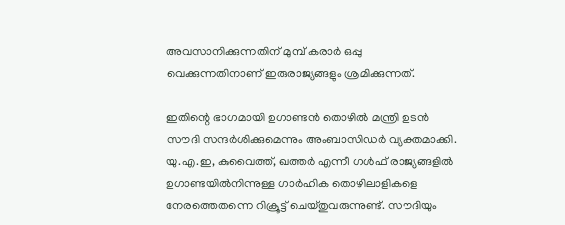അവസാനിക്കുന്നതിന് മുമ്പ് കരാര്‍ ഒപ്പു വെക്കുന്നതിനാണ് ഇരുരാജ്യങ്ങളും ശ്രമിക്കുന്നത്.

ഇതിന്റെ ഭാഗമായി ഉഗാണ്ടന്‍ തൊഴില്‍ മന്ത്രി ഉടന്‍ സൗദി സന്ദര്‍ശിക്കുമെന്നും അംബാസിഡര്‍ വ്യക്തമാക്കി. യു.എ.ഇ, കുവൈത്ത്, ഖത്തര്‍ എന്നീ ഗള്‍ഫ് രാജ്യങ്ങളില്‍ ഉഗാണ്ടയില്‍നിന്നുള്ള ഗാര്‍ഹിക തൊഴിലാളികളെ നേരത്തെതന്നെ റിക്രൂട്ട് ചെയ്തുവരുന്നുണ്ട്. സൗദിയും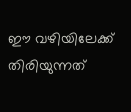ഈ വഴിയിലേക്ക് തിരിയുന്നത്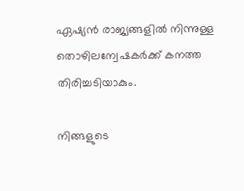ഏഷ്യന്‍ രാജ്യങ്ങളില്‍ നിന്നുള്ള തൊഴിലന്വേഷകര്‍ക്ക് കനത്ത തിരിച്ചടിയാകും.

നിങ്ങളുടെ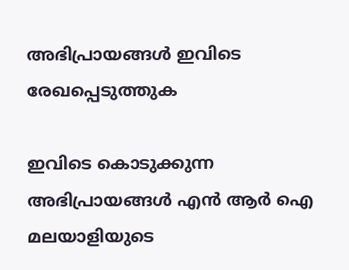അഭിപ്രായങ്ങള്‍ ഇവിടെ രേഖപ്പെടുത്തുക

ഇവിടെ കൊടുക്കുന്ന അഭിപ്രായങ്ങള്‍ എന്‍ ആര്‍ ഐ മലയാളിയുടെ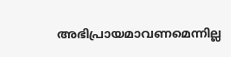അഭിപ്രായമാവണമെന്നില്ല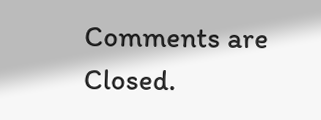Comments are Closed.